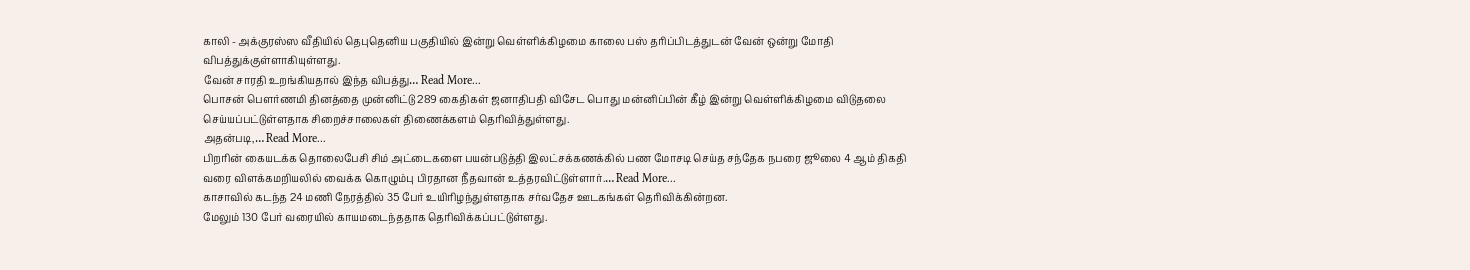காலி - அக்குரஸ்ஸ வீதியில் தெபுதெனிய பகுதியில் இன்று வெள்ளிக்கிழமை காலை பஸ் தரிப்பிடத்துடன் வேன் ஒன்று மோதி விபத்துக்குள்ளாகியுள்ளது.
வேன் சாரதி உறங்கியதால் இந்த விபத்து… Read More...
பொசன் பௌர்ணமி தினத்தை முன்னிட்டு 289 கைதிகள் ஜனாதிபதி விசேட பொது மன்னிப்பின் கீழ் இன்று வெள்ளிக்கிழமை விடுதலை செய்யப்பட்டுள்ளதாக சிறைச்சாலைகள் திணைக்களம் தெரிவித்துள்ளது.
அதன்படி,… Read More...
பிறரின் கையடக்க தொலைபேசி சிம் அட்டைகளை பயன்படுத்தி இலட்சக்கணக்கில் பண மோசடி செய்த சந்தேக நபரை ஜூலை 4 ஆம் திகதி வரை விளக்கமறியலில் வைக்க கொழும்பு பிரதான நீதவான் உத்தரவிட்டுள்ளார்.… Read More...
காசாவில் கடந்த 24 மணி நேரத்தில் 35 பேர் உயிரிழந்துள்ளதாக சர்வதேச ஊடகங்கள் தெரிவிக்கின்றன.
மேலும் 130 பேர் வரையில் காயமடைந்ததாக தெரிவிக்கப்பட்டுள்ளது.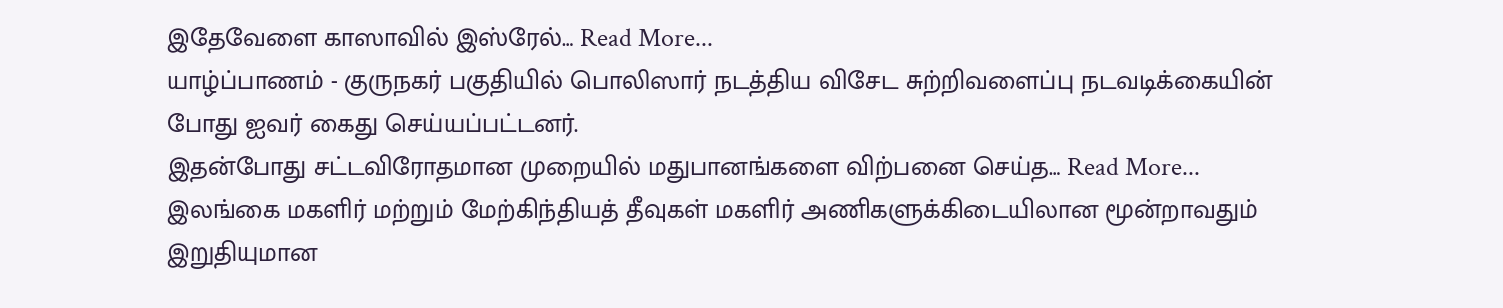இதேவேளை காஸாவில் இஸ்ரேல்… Read More...
யாழ்ப்பாணம் - குருநகர் பகுதியில் பொலிஸார் நடத்திய விசேட சுற்றிவளைப்பு நடவடிக்கையின் போது ஐவர் கைது செய்யப்பட்டனர்.
இதன்போது சட்டவிரோதமான முறையில் மதுபானங்களை விற்பனை செய்த… Read More...
இலங்கை மகளிர் மற்றும் மேற்கிந்தியத் தீவுகள் மகளிர் அணிகளுக்கிடையிலான மூன்றாவதும் இறுதியுமான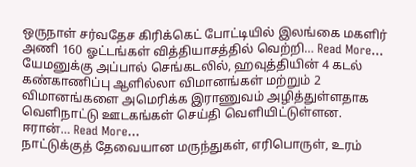ஒருநாள் சர்வதேச கிரிக்கெட் போட்டியில் இலங்கை மகளிர் அணி 160 ஓட்டங்கள் வித்தியாசத்தில் வெற்றி… Read More...
யேமனுக்கு அப்பால் செங்கடலில், ஹவுத்தியின் 4 கடல் கண்காணிப்பு ஆளில்லா விமானங்கள் மற்றும் 2 விமானங்களை அமெரிக்க இராணுவம் அழித்துள்ளதாக வெளிநாட்டு ஊடகங்கள் செய்தி வெளியிட்டுள்ளன.
ஈரான்… Read More...
நாட்டுக்குத் தேவையான மருந்துகள், எரிபொருள், உரம்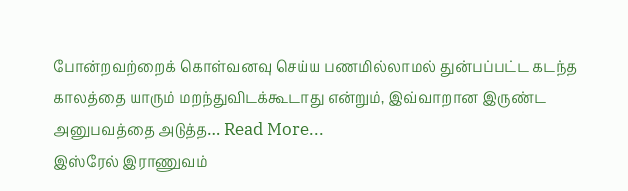போன்றவற்றைக் கொள்வனவு செய்ய பணமில்லாமல் துன்பப்பட்ட கடந்த காலத்தை யாரும் மறந்துவிடக்கூடாது என்றும், இவ்வாறான இருண்ட அனுபவத்தை அடுத்த… Read More...
இஸ்ரேல் இராணுவம்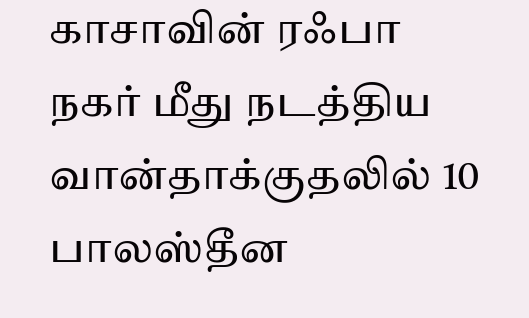காசாவின் ரஃபா நகர் மீது நடத்திய வான்தாக்குதலில் 10 பாலஸ்தீன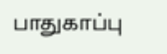பாதுகாப்பு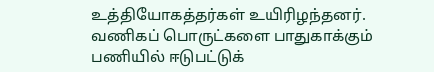உத்தியோகத்தர்கள் உயிரிழந்தனர்.
வணிகப் பொருட்களை பாதுகாக்கும் பணியில் ஈடுபட்டுக்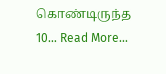கொண்டிருந்த 10… Read More...